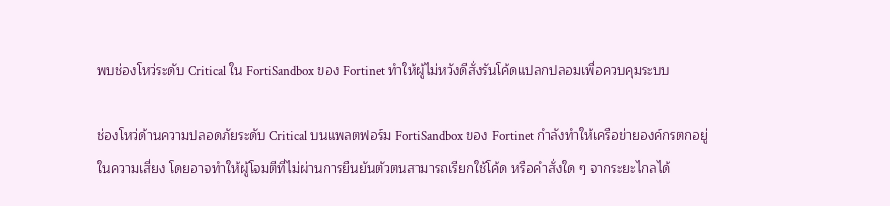พบช่องโหว่ระดับ Critical ใน FortiSandbox ของ Fortinet ทำให้ผู้ไม่หวังดีสั่งรันโค้ดแปลกปลอมเพื่อควบคุมระบบ

ช่องโหว่ด้านความปลอดภัยระดับ Critical บนแพลตฟอร์ม FortiSandbox ของ Fortinet กำลังทำให้เครือข่ายองค์กรตกอยู่ในความเสี่ยง โดยอาจทำให้ผู้โจมตีที่ไม่ผ่านการยืนยันตัวตนสามารถเรียกใช้โค้ด หรือคำสั่งใด ๆ จากระยะไกลได้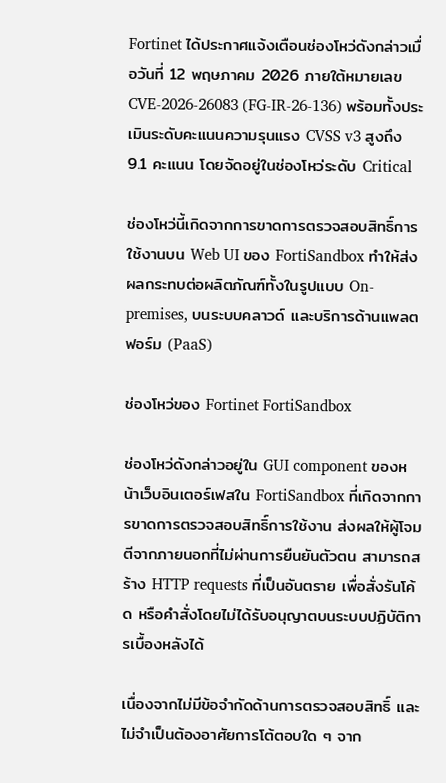Fortinet ได้ประกาศแจ้งเตือนช่องโหว่ดังกล่าวเมื่อวันที่ 12 พฤษภาคม 2026 ภายใต้หมายเลข CVE-2026-26083 (FG-IR-26-136) พร้อมทั้งประเมินระดับคะแนนความรุนแรง CVSS v3 สูงถึง 9.1 คะแนน โดยจัดอยู่ในช่องโหว่ระดับ Critical

ช่องโหว่นี้เกิดจากการขาดการตรวจสอบสิทธิ์การใช้งานบน Web UI ของ FortiSandbox ทำให้ส่งผลกระทบต่อผลิตภัณฑ์ทั้งในรูปแบบ On-premises, บนระบบคลาวด์ และบริการด้านแพลตฟอร์ม (PaaS)

ช่องโหว่ของ Fortinet FortiSandbox

ช่องโหว่ดังกล่าวอยู่ใน GUI component ของหน้าเว็บอินเตอร์เฟสใน FortiSandbox ที่เกิดจากการขาดการตรวจสอบสิทธิ์การใช้งาน ส่งผลให้ผู้โจมตีจากภายนอกที่ไม่ผ่านการยืนยันตัวตน สามารถสร้าง HTTP requests ที่เป็นอันตราย เพื่อสั่งรันโค้ด หรือคำสั่งโดยไม่ได้รับอนุญาตบนระบบปฏิบัติการเบื้องหลังได้

เนื่องจากไม่มีข้อจำกัดด้านการตรวจสอบสิทธิ์ และไม่จำเป็นต้องอาศัยการโต้ตอบใด ๆ จาก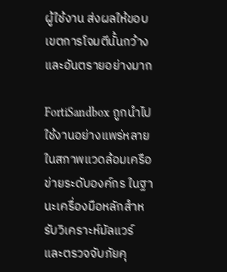ผู้ใช้งาน ส่งผลให้ขอบเขตการโจมตีนั้นกว้าง และอันตรายอย่างมาก

FortiSandbox ถูกนำไปใช้งานอย่างแพร่หลายในสภาพแวดล้อมเครือข่ายระดับองค์กร ในฐานะเครื่องมือหลักสำหรับวิเคราะห์มัลแวร์ และตรวจจับภัยคุ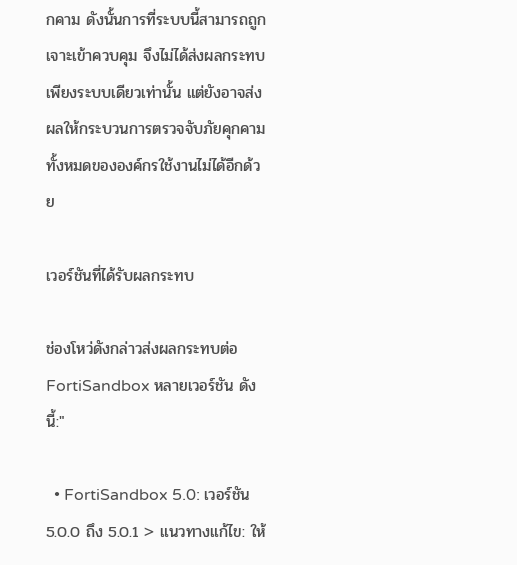กคาม ดังนั้นการที่ระบบนี้สามารถถูกเจาะเข้าควบคุม จึงไม่ได้ส่งผลกระทบเพียงระบบเดียวเท่านั้น แต่ยังอาจส่งผลให้กระบวนการตรวจจับภัยคุกคามทั้งหมดขององค์กรใช้งานไม่ได้อีกด้วย

เวอร์ชันที่ได้รับผลกระทบ

ช่องโหว่ดังกล่าวส่งผลกระทบต่อ FortiSandbox หลายเวอร์ชัน ดังนี้:"

  • FortiSandbox 5.0: เวอร์ชัน 5.0.0 ถึง 5.0.1 > แนวทางแก้ไข: ให้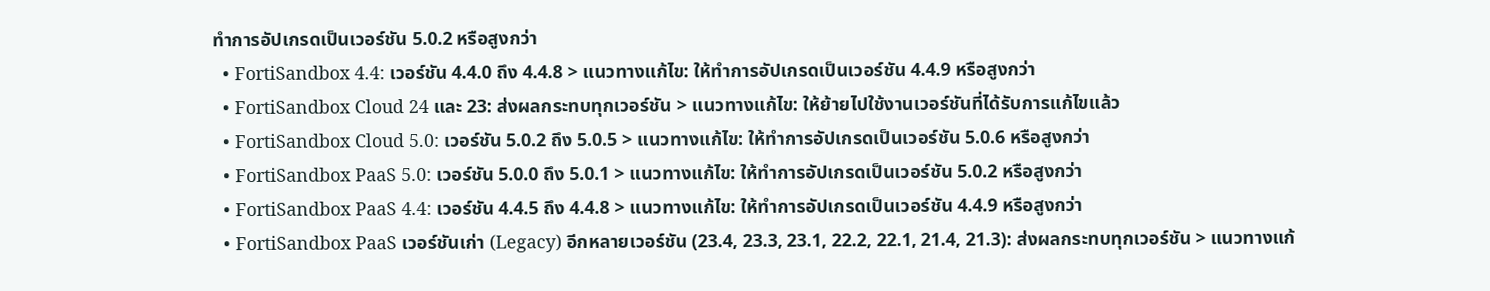ทำการอัปเกรดเป็นเวอร์ชัน 5.0.2 หรือสูงกว่า
  • FortiSandbox 4.4: เวอร์ชัน 4.4.0 ถึง 4.4.8 > แนวทางแก้ไข: ให้ทำการอัปเกรดเป็นเวอร์ชัน 4.4.9 หรือสูงกว่า
  • FortiSandbox Cloud 24 และ 23: ส่งผลกระทบทุกเวอร์ชัน > แนวทางแก้ไข: ให้ย้ายไปใช้งานเวอร์ชันที่ได้รับการแก้ไขแล้ว
  • FortiSandbox Cloud 5.0: เวอร์ชัน 5.0.2 ถึง 5.0.5 > แนวทางแก้ไข: ให้ทำการอัปเกรดเป็นเวอร์ชัน 5.0.6 หรือสูงกว่า
  • FortiSandbox PaaS 5.0: เวอร์ชัน 5.0.0 ถึง 5.0.1 > แนวทางแก้ไข: ให้ทำการอัปเกรดเป็นเวอร์ชัน 5.0.2 หรือสูงกว่า
  • FortiSandbox PaaS 4.4: เวอร์ชัน 4.4.5 ถึง 4.4.8 > แนวทางแก้ไข: ให้ทำการอัปเกรดเป็นเวอร์ชัน 4.4.9 หรือสูงกว่า
  • FortiSandbox PaaS เวอร์ชันเก่า (Legacy) อีกหลายเวอร์ชัน (23.4, 23.3, 23.1, 22.2, 22.1, 21.4, 21.3): ส่งผลกระทบทุกเวอร์ชัน > แนวทางแก้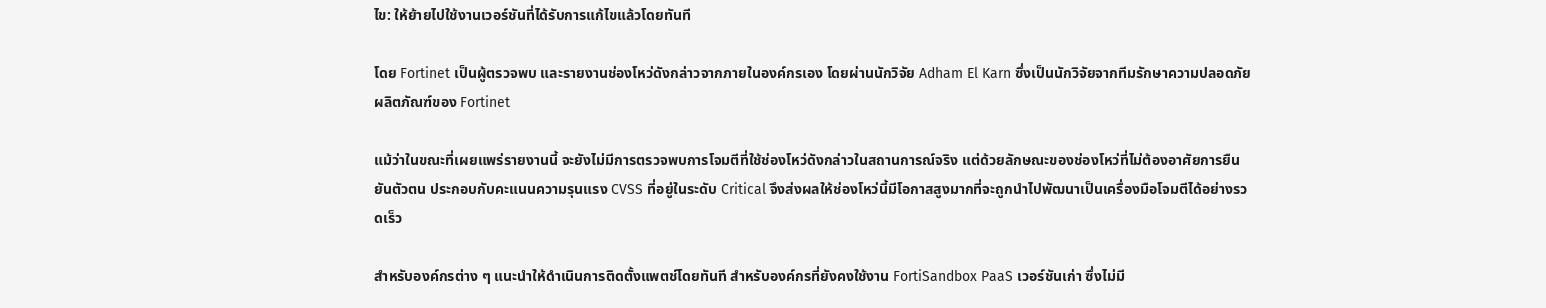ไข: ให้ย้ายไปใช้งานเวอร์ชันที่ได้รับการแก้ไขแล้วโดยทันที

โดย Fortinet เป็นผู้ตรวจพบ และรายงานช่องโหว่ดังกล่าวจากภายในองค์กรเอง โดยผ่านนักวิจัย Adham El Karn ซึ่งเป็นนักวิจัยจากทีมรักษาความปลอดภัยผลิตภัณฑ์ของ Fortinet

แม้ว่าในขณะที่เผยแพร่รายงานนี้ จะยังไม่มีการตรวจพบการโจมตีที่ใช้ช่องโหว่ดังกล่าวในสถานการณ์จริง แต่ด้วยลักษณะของช่องโหว่ที่ไม่ต้องอาศัยการยืนยันตัวตน ประกอบกับคะแนนความรุนแรง CVSS ที่อยู่ในระดับ Critical จึงส่งผลให้ช่องโหว่นี้มีโอกาสสูงมากที่จะถูกนำไปพัฒนาเป็นเครื่องมือโจมตีได้อย่างรวดเร็ว

สำหรับองค์กรต่าง ๆ แนะนำให้ดำเนินการติดตั้งแพตช์โดยทันที สำหรับองค์กรที่ยังคงใช้งาน FortiSandbox PaaS เวอร์ชันเก่า ซึ่งไม่มี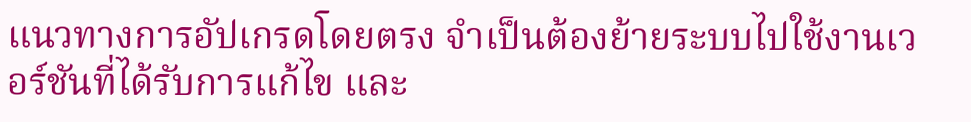แนวทางการอัปเกรดโดยตรง จำเป็นต้องย้ายระบบไปใช้งานเวอร์ชันที่ได้รับการแก้ไข และ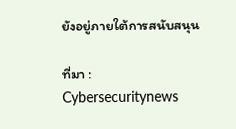ยังอยู่ภายใต้การสนับสนุน

ที่มา : Cybersecuritynews